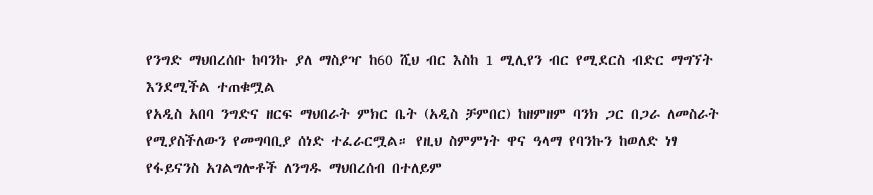የንግድ ማህበረሰቡ ከባንኩ ያለ ማስያዣ ከ60 ሺህ ብር እስከ 1 ሚሊየን ብር የሚደርስ ብድር ማግኘት እንደሚችል ተጠቁሟል
የአዲስ አበባ ንግድና ዘርፍ ማህበራት ምክር ቤት (አዲስ ቻምበር) ከዘምዘም ባንክ ጋር በጋራ ለመስራት የሚያስችለውን የመግባቢያ ሰነድ ተፈራርሟል። የዚህ ስምምነት ዋና ዓላማ የባንኩን ከወለድ ነፃ የፋይናንስ አገልግሎቶች ለንግዱ ማህበረሰብ በተለይም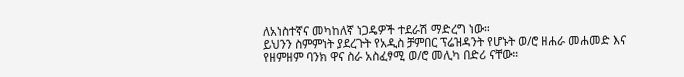ለአነስተኛና መካከለኛ ነጋዴዎች ተደራሽ ማድረግ ነው።
ይህንን ስምምነት ያደረጉት የአዲስ ቻምበር ፕሬዝዳንት የሆኑት ወ/ሮ ዘሐራ መሐመድ እና የዘምዘም ባንክ ዋና ስራ አስፈፃሚ ወ/ሮ መሊካ በድሪ ናቸው።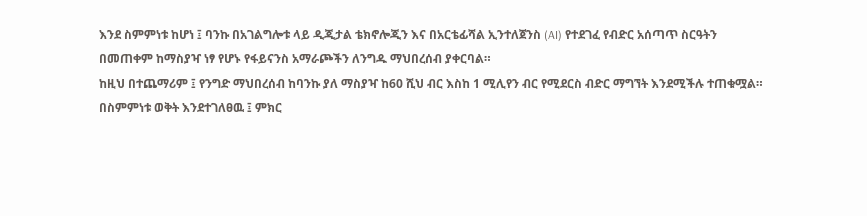እንደ ስምምነቱ ከሆነ ፤ ባንኩ በአገልግሎቱ ላይ ዲጂታል ቴክኖሎጂን እና በአርቴፊሻል ኢንተለጀንስ (AI) የተደገፈ የብድር አሰጣጥ ስርዓትን በመጠቀም ከማስያዣ ነፃ የሆኑ የፋይናንስ አማራጮችን ለንግዱ ማህበረሰብ ያቀርባል።
ከዚህ በተጨማሪም ፤ የንግድ ማህበረሰብ ከባንኩ ያለ ማስያዣ ከ60 ሺህ ብር እስከ 1 ሚሊየን ብር የሚደርስ ብድር ማግኘት እንደሚችሉ ተጠቁሟል።
በስምምነቱ ወቅት እንደተገለፀዉ ፤ ምክር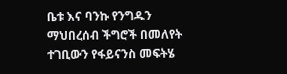ቤቱ እና ባንኩ የንግዱን ማህበረሰብ ችግሮች በመለየት ተገቢውን የፋይናንስ መፍትሄ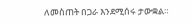ለመስጠት በጋራ እንደሚሰሩ ታውቋል።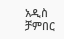አዲስ ቻምበር